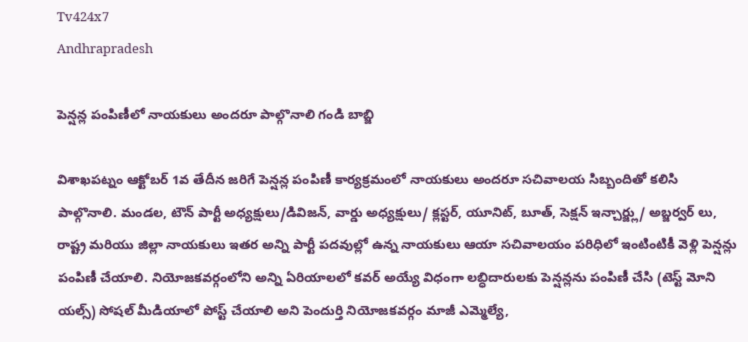Tv424x7
Andhrapradesh

పెన్షన్ల పంపిణీలో నాయకులు అందరూ పాల్గొనాలి గండి బాబ్జి

విశాఖపట్నం ఆక్టోబర్ 1వ తేదీన జరిగే పెన్షన్ల పంపిణీ కార్యక్రమంలో నాయకులు అందరూ సచివాలయ సిబ్బందితో కలిసి పాల్గొనాలి. మండల, టౌన్ పార్టీ అధ్యక్షులు/డివిజన్, వార్డు అధ్యక్షులు/ క్లస్టర్, యూనిట్, బూత్, సెక్షన్ ఇన్చార్జ్లు/ అబ్జర్వర్ లు, రాష్ట్ర మరియు జిల్లా నాయకులు ఇతర అన్ని పార్టీ పదవుల్లో ఉన్న నాయకులు ఆయా సచివాలయం పరిధిలో ఇంటింటికీ వెళ్లి పెన్షన్లు పంపిణీ చేయాలి. నియోజకవర్గంలోని అన్ని ఏరియాలలో కవర్ అయ్యే విధంగా లబ్ధిదారులకు పెన్షన్లను పంపిణీ చేసి (టెస్ట్ మోని యల్స్) సోషల్ మీడియాలో పోస్ట్ చేయాలి అని పెందుర్తి నియోజకవర్గం మాజీ ఎమ్మెల్యే,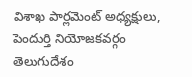విశాఖ పార్లమెంట్ అధ్యక్షులు, పెందుర్తి నియోజకవర్గం తెలుగుదేశం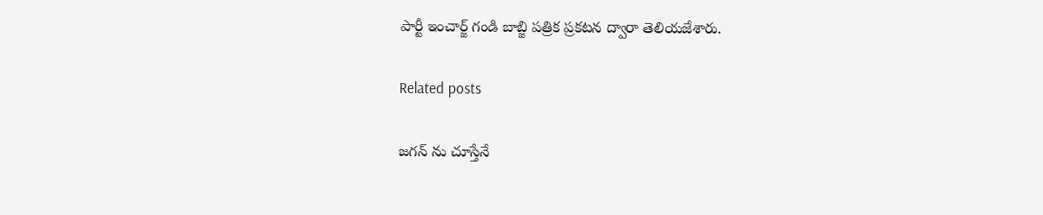పార్టీ ఇంచార్జ్ గండి బాబ్జి పత్రిక ప్రకటన ద్వారా తెలియజేశారు.

Related posts

జగన్ ను చూస్తేనే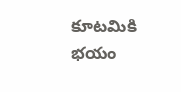కూటమికి భయం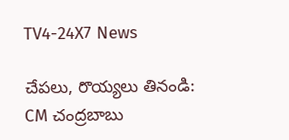TV4-24X7 News

చేపలు, రొయ్యలు తినండి: CM చంద్రబాబు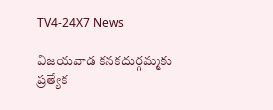TV4-24X7 News

విజయవాడ కనకదుర్గమ్మకు ప్రత్యేక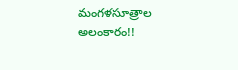మంగళసూత్రాల అలంకారం!!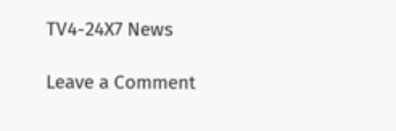TV4-24X7 News

Leave a Comment